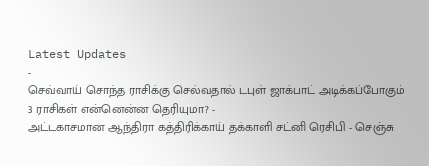Latest Updates
-
செவ்வாய் சொந்த ராசிக்கு செல்வதால் டபுள் ஜாக்பாட் அடிக்கப்போகும் 3 ராசிகள் என்னென்ன தெரியுமா? -
அட்டகாசமான ஆந்திரா கத்திரிக்காய் தக்காளி சட்னி ரெசிபி - செஞ்சு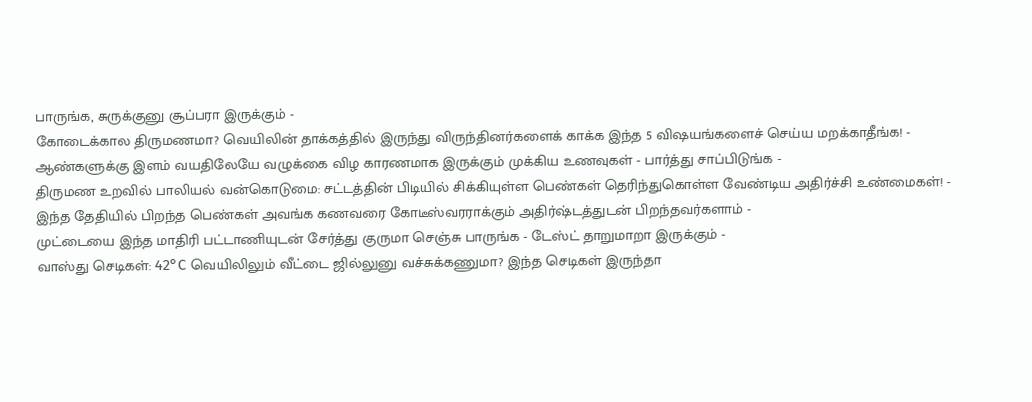பாருங்க, சுருக்குனு சூப்பரா இருக்கும் -
கோடைக்கால திருமணமா? வெயிலின் தாக்கத்தில் இருந்து விருந்தினர்களைக் காக்க இந்த 5 விஷயங்களைச் செய்ய மறக்காதீங்க! -
ஆண்களுக்கு இளம் வயதிலேயே வழுக்கை விழ காரணமாக இருக்கும் முக்கிய உணவுகள் - பார்த்து சாப்பிடுங்க -
திருமண உறவில் பாலியல் வன்கொடுமை: சட்டத்தின் பிடியில் சிக்கியுள்ள பெண்கள் தெரிந்துகொள்ள வேண்டிய அதிர்ச்சி உண்மைகள்! -
இந்த தேதியில் பிறந்த பெண்கள் அவங்க கணவரை கோடீஸ்வரராக்கும் அதிர்ஷ்டத்துடன் பிறந்தவர்களாம் -
முட்டையை இந்த மாதிரி பட்டாணியுடன் சேர்த்து குருமா செஞ்சு பாருங்க - டேஸ்ட் தாறுமாறா இருக்கும் -
வாஸ்து செடிகள்: 42°C வெயிலிலும் வீட்டை ஜில்லுனு வச்சுக்கணுமா? இந்த செடிகள் இருந்தா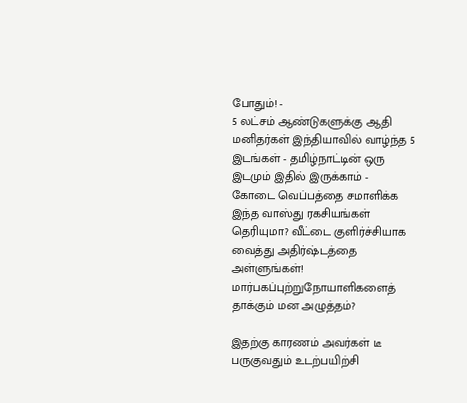போதும்! -
5 லட்சம் ஆண்டுகளுக்கு ஆதி மனிதர்கள் இந்தியாவில் வாழ்ந்த 5 இடங்கள் - தமிழ்நாட்டின் ஒரு இடமும் இதில் இருக்காம் -
கோடை வெப்பத்தை சமாளிக்க இந்த வாஸ்து ரகசியங்கள் தெரியுமா? வீட்டை குளிர்ச்சியாக வைத்து அதிர்ஷ்டத்தை அள்ளுங்கள்!
மார்பகப்புற்றுநோயாளிகளைத் தாக்கும் மன அழுத்தம்?

இதற்கு காரணம் அவர்கள் டீ பருகுவதும் உடற்பயிற்சி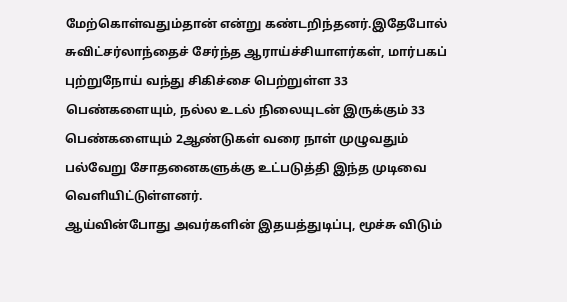மேற்கொள்வதும்தான் என்று கண்டறிந்தனர்.இதேபோல் சுவிட்சர்லாந்தைச் சேர்ந்த ஆராய்ச்சியாளர்கள், மார்பகப் புற்றுநோய் வந்து சிகிச்சை பெற்றுள்ள 33 பெண்களையும், நல்ல உடல் நிலையுடன் இருக்கும் 33 பெண்களையும் 2ஆண்டுகள் வரை நாள் முழுவதும் பல்வேறு சோதனைகளுக்கு உட்படுத்தி இந்த முடிவை வெளியிட்டுள்ளனர்.
ஆய்வின்போது அவர்களின் இதயத்துடிப்பு, மூச்சு விடும்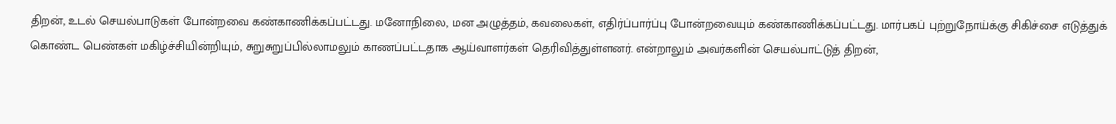திறன், உடல் செயல்பாடுகள் போன்றவை கண்காணிக்கப்பட்டது. மனோநிலை, மன அழுத்தம், கவலைகள், எதிர்ப்பார்ப்பு போன்றவையும் கண்காணிக்கப்பட்டது. மார்பகப் புற்றுநோய்க்கு சிகிச்சை எடுத்துக் கொண்ட பெண்கள் மகிழ்ச்சியின்றியும், சுறுசுறுப்பில்லாமலும் காணப்பட்டதாக ஆய்வாளர்கள் தெரிவித்துள்ளனர். என்றாலும் அவர்களின் செயல்பாட்டுத் திறன்,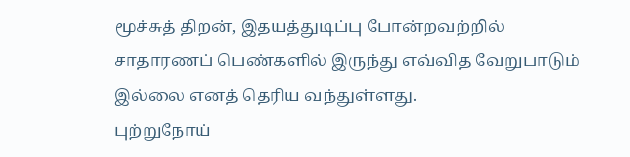மூச்சுத் திறன், இதயத்துடிப்பு போன்றவற்றில் சாதாரணப் பெண்களில் இருந்து எவ்வித வேறுபாடும் இல்லை எனத் தெரிய வந்துள்ளது.
புற்றுநோய்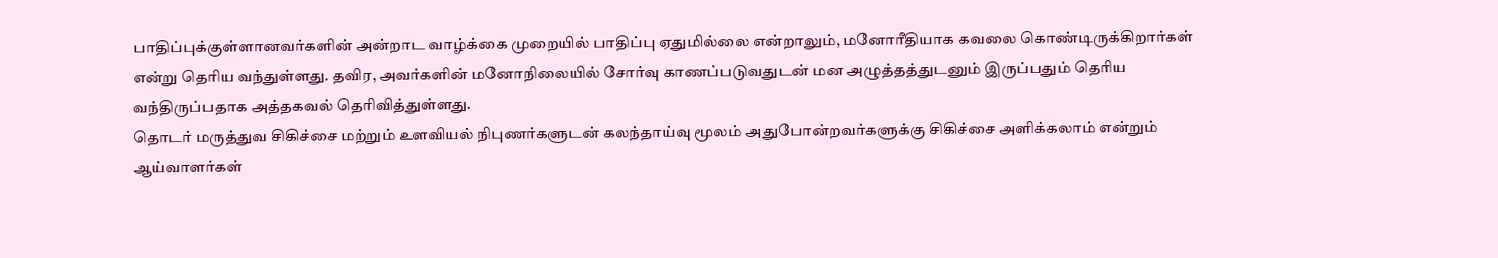பாதிப்புக்குள்ளானவர்களின் அன்றாட வாழ்க்கை முறையில் பாதிப்பு ஏதுமில்லை என்றாலும், மனோரீதியாக கவலை கொண்டிருக்கிறார்கள் என்று தெரிய வந்துள்ளது. தவிர, அவர்களின் மனோநிலையில் சோர்வு காணப்படுவதுடன் மன அழுத்தத்துடனும் இருப்பதும் தெரிய வந்திருப்பதாக அத்தகவல் தெரிவித்துள்ளது.
தொடர் மருத்துவ சிகிச்சை மற்றும் உளவியல் நிபுணர்களுடன் கலந்தாய்வு மூலம் அதுபோன்றவர்களுக்கு சிகிச்சை அளிக்கலாம் என்றும் ஆய்வாளர்கள்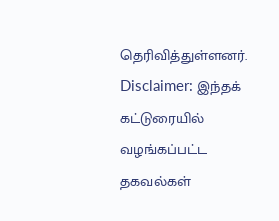தெரிவித்துள்ளனர்.
Disclaimer: இந்தக் கட்டுரையில் வழங்கப்பட்ட தகவல்கள்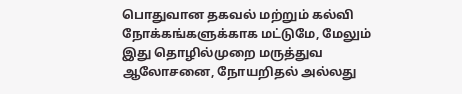பொதுவான தகவல் மற்றும் கல்வி நோக்கங்களுக்காக மட்டுமே, மேலும் இது தொழில்முறை மருத்துவ ஆலோசனை, நோயறிதல் அல்லது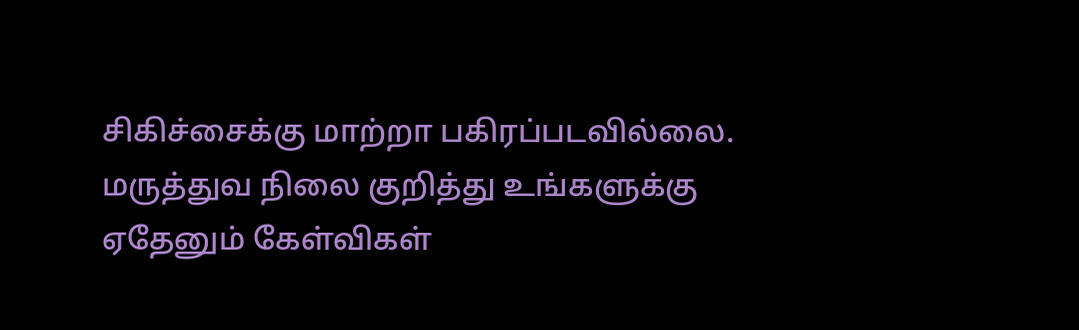சிகிச்சைக்கு மாற்றா பகிரப்படவில்லை. மருத்துவ நிலை குறித்து உங்களுக்கு ஏதேனும் கேள்விகள்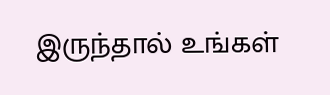இருந்தால் உங்கள்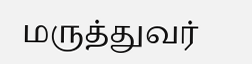மருத்துவர்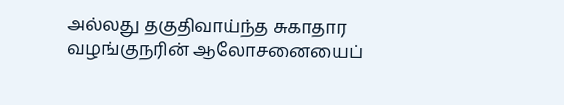அல்லது தகுதிவாய்ந்த சுகாதார வழங்குநரின் ஆலோசனையைப்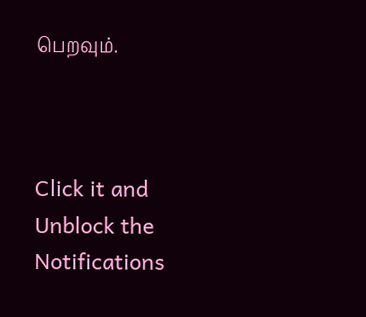பெறவும்.



Click it and Unblock the Notifications